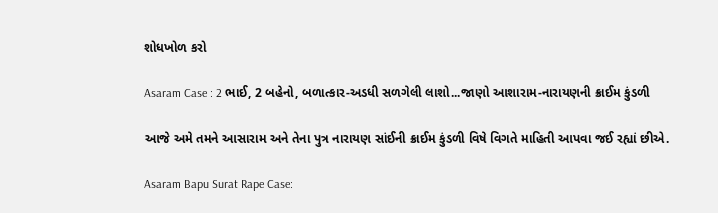શોધખોળ કરો

Asaram Case : 2 ભાઈ, 2 બહેનો, બળાત્કાર-અડધી સળગેલી લાશો...જાણો આશારામ-નારાયણની ક્રાઈમ કુંડળી

આજે અમે તમને આસારામ અને તેના પુત્ર નારાયણ સાંઈની ક્રાઈમ કુંડળી વિષે વિગતે માહિતી આપવા જઈ રહ્યાં છીએ.

Asaram Bapu Surat Rape Case: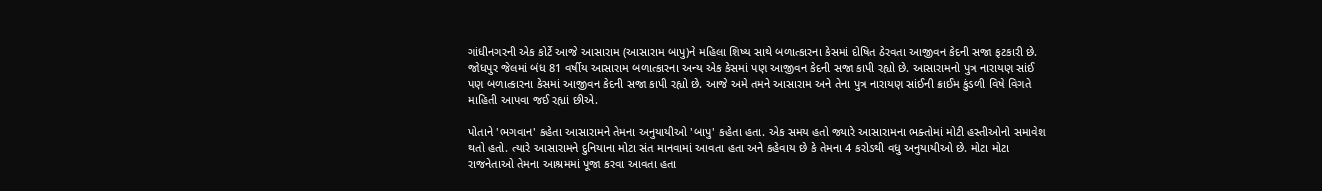ગાંધીનગરની એક કોર્ટે આજે આસારામ (આસારામ બાપુ)ને મહિલા શિષ્ય સાથે બળાત્કારના કેસમાં દોષિત ઠેરવતા આજીવન કેદની સજા ફટકારી છે. જોધપુર જેલમાં બંધ 81 વર્ષીય આસારામ બળાત્કારના અન્ય એક કેસમાં પણ આજીવન કેદની સજા કાપી રહ્યો છે. આસારામનો પુત્ર નારાયણ સાંઈ પણ બળાત્કારના કેસમાં આજીવન કેદની સજા કાપી રહ્યો છે. આજે અમે તમને આસારામ અને તેના પુત્ર નારાયણ સાંઈની ક્રાઈમ કુંડળી વિષે વિગતે માહિતી આપવા જઈ રહ્યાં છીએ.

પોતાને 'ભગવાન' કહેતા આસારામને તેમના અનુયાયીઓ 'બાપુ' કહેતા હતા. એક સમય હતો જ્યારે આસારામના ભક્તોમાં મોટી હસ્તીઓનો સમાવેશ થતો હતો. ત્યારે આસારામને દુનિયાના મોટા સંત માનવામાં આવતા હતા અને કહેવાય છે કે તેમના 4 કરોડથી વધુ અનુયાયીઓ છે. મોટા મોટા રાજનેતાઓ તેમના આશ્રમમાં પૂજા કરવા આવતા હતા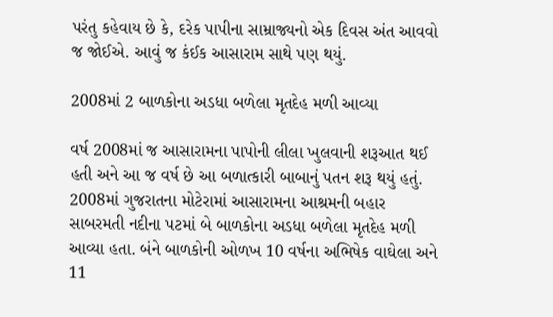પરંતુ કહેવાય છે કે, દરેક પાપીના સામ્રાજ્યનો એક દિવસ અંત આવવો જ જોઈએ. આવું જ કંઈક આસારામ સાથે પણ થયું.

2008માં 2 બાળકોના અડધા બળેલા મૃતદેહ મળી આવ્યા

વર્ષ 2008માં જ આસારામના પાપોની લીલા ખુલવાની શરૂઆત થઈ હતી અને આ જ વર્ષ છે આ બળાત્કારી બાબાનું પતન શરૂ થયું હતું. 2008માં ગુજરાતના મોટેરામાં આસારામના આશ્રમની બહાર સાબરમતી નદીના પટમાં બે બાળકોના અડધા બળેલા મૃતદેહ મળી આવ્યા હતા. બંને બાળકોની ઓળખ 10 વર્ષના અભિષેક વાઘેલા અને 11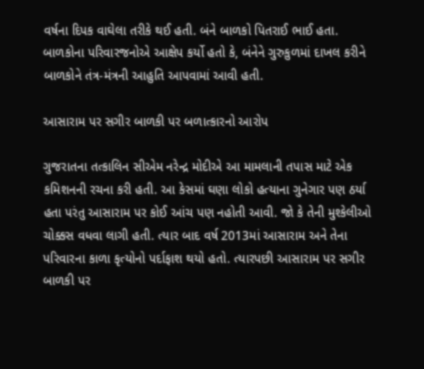વર્ષના દિપક વાઘેલા તરીકે થઈ હતી. બંને બાળકો પિતરાઈ ભાઈ હતા. બાળકોના પરિવારજનોએ આક્ષેપ કર્યો હતો કે, બંનેને ગુરુકુળમાં દાખલ કરીને બાળકોને તંત્ર-મંત્રની આહુતિ આપવામાં આવી હતી.

આસારામ પર સગીર બાળકી પર બળાત્કારનો આરોપ

ગુજરાતના તત્કાલિન સીએમ નરેન્દ્ર મોદીએ આ મામલાની તપાસ માટે એક કમિશનની રચના કરી હતી. આ કેસમાં ઘણા લોકો હત્યાના ગુનેગાર પણ ઠર્યા હતા પરંતુ આસારામ પર કોઈ આંચ પણ નહોતી આવી. જો કે તેની મુશ્કેલીઓ ચોક્કસ વધવા લાગી હતી. ત્યાર બાદ વર્ષ 2013માં આસારામ અને તેના પરિવારના કાળા કૃત્યોનો પર્દાફાશ થયો હતો. ત્યારપછી આસારામ પર સગીર બાળકી પર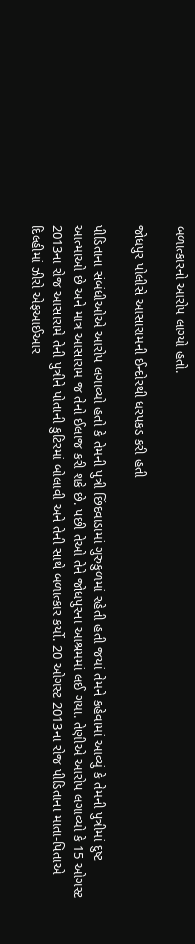બળાત્કારનો આરોપ લાગ્યો હતો.

જોધપુર પોલીસે આસારામની ઈન્દોરથી ધરપકડ કરી હતી

પીડિતાના સંબંધીઓએ આરોપ લગાવ્યો હતો કે તેમની પુત્રી છિંદવાડામાં ગુરુકુળમાં રહેતી હતી જયાં તેમને કહેવામાં આવ્યું કે તેમની પુત્રીમાં દુષ્ટ આત્માઓ છે અને માત્ર આસારામ જ તેનો ઈલાજ કરી શકે છે. પછી તેઓ તેને જોધપુરના આશ્રમમાં લઈ ગયા. તેણીએ આરોપ લગાવ્યો કે 15 ઓગસ્ટ 2013ના રોજ આસારામે તેની પુત્રીને પોતાની કુટિરમાં બોલાવી અને તેની સાથે બળાત્કાર કર્યો. 20 ઓગસ્ટ 2013ના રોજ પીડિતાના માતા-પિતાએ દિલ્હીમાં ઝીરો એફઆઈઆર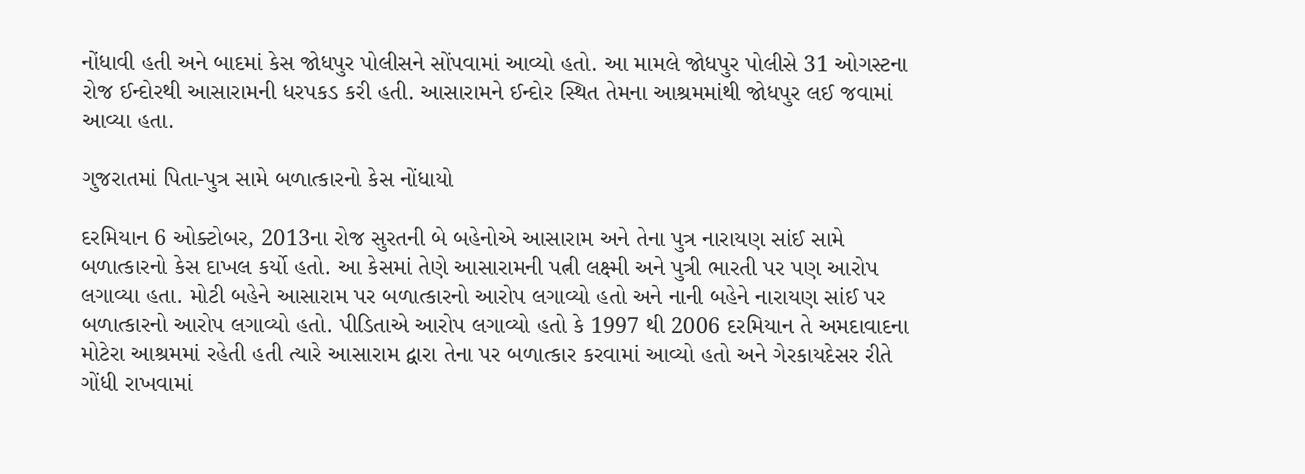નોંધાવી હતી અને બાદમાં કેસ જોધપુર પોલીસને સોંપવામાં આવ્યો હતો. આ મામલે જોધપુર પોલીસે 31 ઓગસ્ટના રોજ ઈન્દોરથી આસારામની ધરપકડ કરી હતી. આસારામને ઈન્દોર સ્થિત તેમના આશ્રમમાંથી જોધપુર લઈ જવામાં આવ્યા હતા.

ગુજરાતમાં પિતા-પુત્ર સામે બળાત્કારનો કેસ નોંધાયો

દરમિયાન 6 ઓક્ટોબર, 2013ના રોજ સુરતની બે બહેનોએ આસારામ અને તેના પુત્ર નારાયણ સાંઈ સામે બળાત્કારનો કેસ દાખલ કર્યો હતો. આ કેસમાં તેણે આસારામની પત્ની લક્ષ્મી અને પુત્રી ભારતી પર પણ આરોપ લગાવ્યા હતા. મોટી બહેને આસારામ પર બળાત્કારનો આરોપ લગાવ્યો હતો અને નાની બહેને નારાયણ સાંઈ પર બળાત્કારનો આરોપ લગાવ્યો હતો. પીડિતાએ આરોપ લગાવ્યો હતો કે 1997 થી 2006 દરમિયાન તે અમદાવાદના મોટેરા આશ્રમમાં રહેતી હતી ત્યારે આસારામ દ્વારા તેના પર બળાત્કાર કરવામાં આવ્યો હતો અને ગેરકાયદેસર રીતે ગોંધી રાખવામાં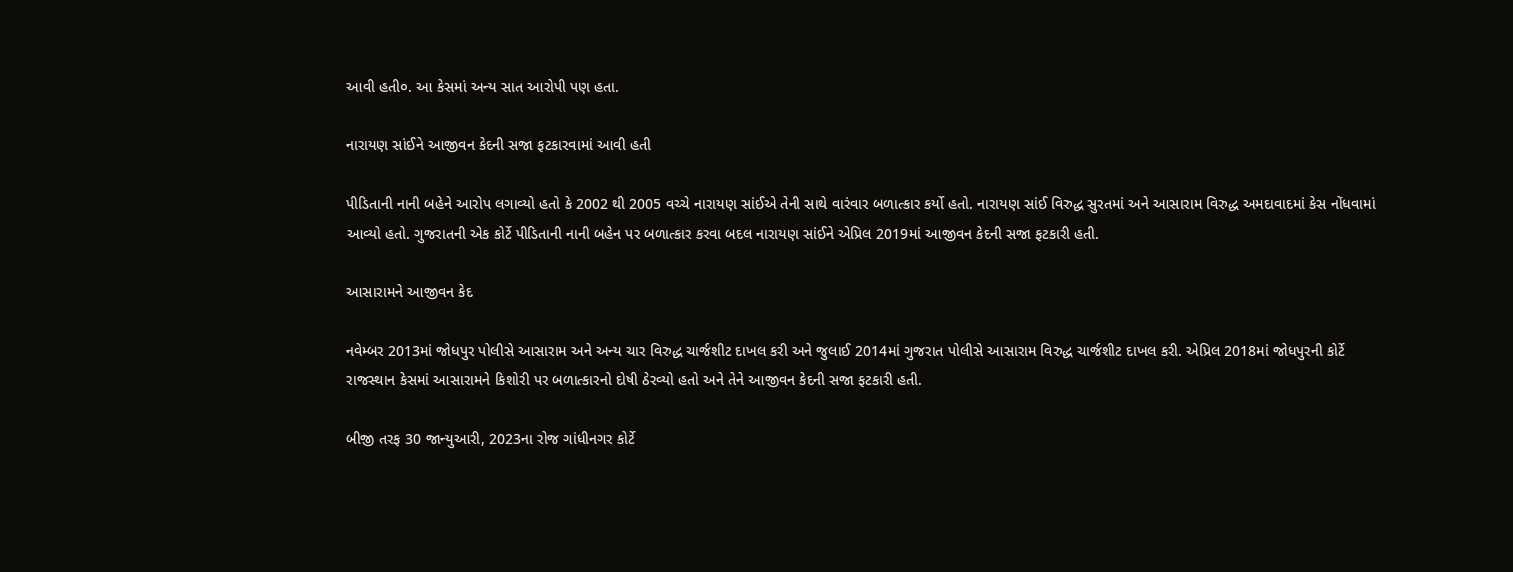આવી હતી૦. આ કેસમાં અન્ય સાત આરોપી પણ હતા.

નારાયણ સાંઈને આજીવન કેદની સજા ફટકારવામાં આવી હતી

પીડિતાની નાની બહેને આરોપ લગાવ્યો હતો કે 2002 થી 2005 વચ્ચે નારાયણ સાંઈએ તેની સાથે વારંવાર બળાત્કાર કર્યો હતો. નારાયણ સાંઈ વિરુદ્ધ સુરતમાં અને આસારામ વિરુદ્ધ અમદાવાદમાં કેસ નોંધવામાં આવ્યો હતો. ગુજરાતની એક કોર્ટે પીડિતાની નાની બહેન પર બળાત્કાર કરવા બદલ નારાયણ સાંઈને એપ્રિલ 2019માં આજીવન કેદની સજા ફટકારી હતી.

આસારામને આજીવન કેદ

નવેમ્બર 2013માં જોધપુર પોલીસે આસારામ અને અન્ય ચાર વિરુદ્ધ ચાર્જશીટ દાખલ કરી અને જુલાઈ 2014માં ગુજરાત પોલીસે આસારામ વિરુદ્ધ ચાર્જશીટ દાખલ કરી. એપ્રિલ 2018માં જોધપુરની કોર્ટે રાજસ્થાન કેસમાં આસારામને કિશોરી પર બળાત્કારનો દોષી ઠેરવ્યો હતો અને તેને આજીવન કેદની સજા ફટકારી હતી.

બીજી તરફ 30 જાન્યુઆરી, 2023ના રોજ ગાંધીનગર કોર્ટે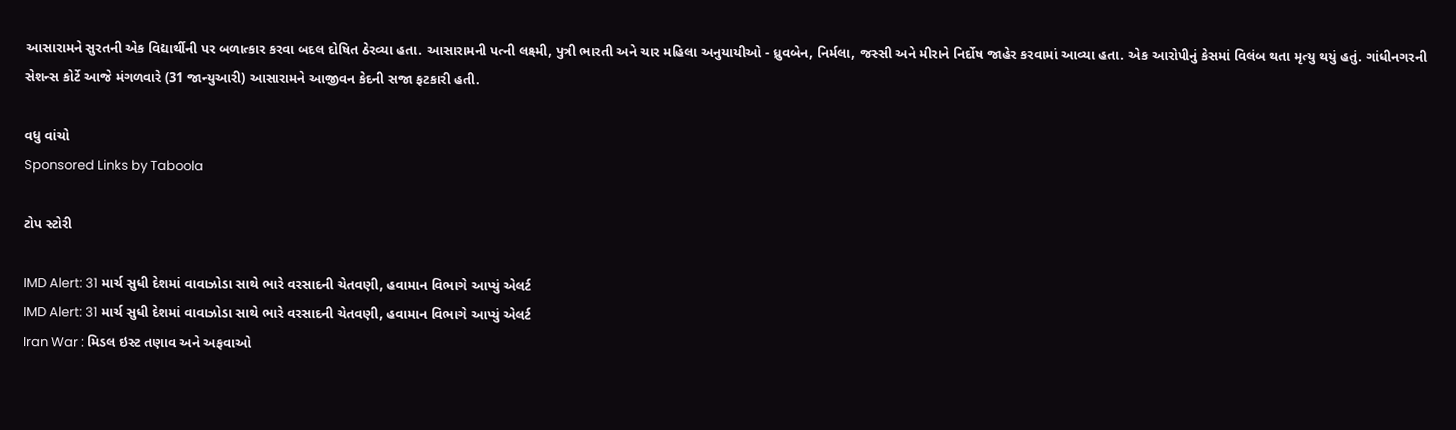આસારામને સુરતની એક વિદ્યાર્થીની પર બળાત્કાર કરવા બદલ દોષિત ઠેરવ્યા હતા. આસારામની પત્ની લક્ષ્મી, પુત્રી ભારતી અને ચાર મહિલા અનુયાયીઓ - ધ્રુવબેન, નિર્મલા, જસ્સી અને મીરાને નિર્દોષ જાહેર કરવામાં આવ્યા હતા. એક આરોપીનું કેસમાં વિલંબ થતા મૃત્યુ થયું હતું. ગાંધીનગરની સેશન્સ કોર્ટે આજે મંગળવારે (31 જાન્યુઆરી) આસારામને આજીવન કેદની સજા ફટકારી હતી.

વધુ વાંચો
Sponsored Links by Taboola

ટોપ સ્ટોરી

IMD Alert: 31 માર્ચ સુધી દેશમાં વાવાઝોડા સાથે ભારે વરસાદની ચેતવણી, હવામાન વિભાગે આપ્યું એલર્ટ
IMD Alert: 31 માર્ચ સુધી દેશમાં વાવાઝોડા સાથે ભારે વરસાદની ચેતવણી, હવામાન વિભાગે આપ્યું એલર્ટ
Iran War : મિડલ ઇસ્ટ તણાવ અને અફવાઓ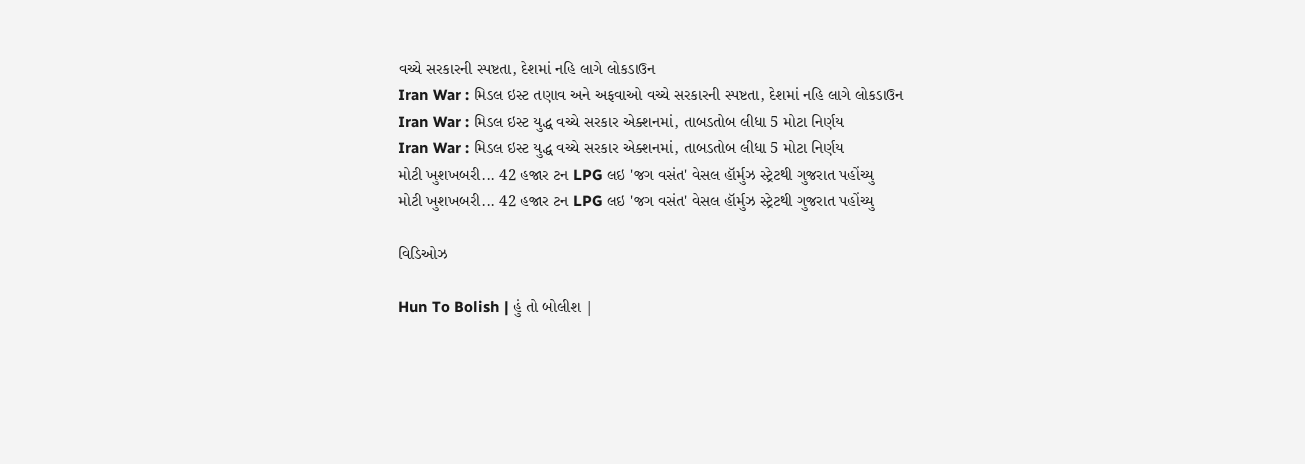વચ્ચે સરકારની સ્પષ્ટતા, દેશમાં નહિ લાગે લોકડાઉન
Iran War : મિડલ ઇસ્ટ તણાવ અને અફવાઓ વચ્ચે સરકારની સ્પષ્ટતા, દેશમાં નહિ લાગે લોકડાઉન
Iran War : મિડલ ઇસ્ટ યુદ્ધ વચ્ચે સરકાર એક્શનમાં, તાબડતોબ લીધા 5 મોટા નિર્ણય
Iran War : મિડલ ઇસ્ટ યુદ્ધ વચ્ચે સરકાર એક્શનમાં, તાબડતોબ લીધા 5 મોટા નિર્ણય
મોટી ખુશખબરી... 42 હજાર ટન LPG લઇ 'જગ વસંત' વેસલ હૉર્મુઝ સ્ટ્રેટથી ગુજરાત પહોંચ્યુ
મોટી ખુશખબરી... 42 હજાર ટન LPG લઇ 'જગ વસંત' વેસલ હૉર્મુઝ સ્ટ્રેટથી ગુજરાત પહોંચ્યુ

વિડિઓઝ

Hun To Bolish | હું તો બોલીશ |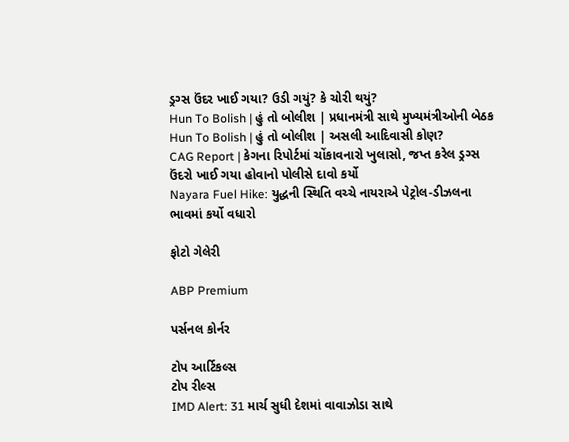ડ્રગ્સ ઉંદર ખાઈ ગયા? ઉડી ગયું? કે ચોરી થયું?
Hun To Bolish | હું તો બોલીશ | પ્રધાનમંત્રી સાથે મુખ્યમંત્રીઓની બેઠક
Hun To Bolish | હું તો બોલીશ | અસલી આદિવાસી કોણ?
CAG Report | કેગના રિપોર્ટમાં ચોંકાવનારો ખુલાસો, જપ્ત કરેલ ડ્રગ્સ ઉંદરો ખાઈ ગયા હોવાનો પોલીસે દાવો કર્યો
Nayara Fuel Hike: યુદ્ધની સ્થિતિ વચ્ચે નાયરાએ પેટ્રોલ-ડીઝલના ભાવમાં કર્યો વધારો

ફોટો ગેલેરી

ABP Premium

પર્સનલ કોર્નર

ટોપ આર્ટિકલ્સ
ટોપ રીલ્સ
IMD Alert: 31 માર્ચ સુધી દેશમાં વાવાઝોડા સાથે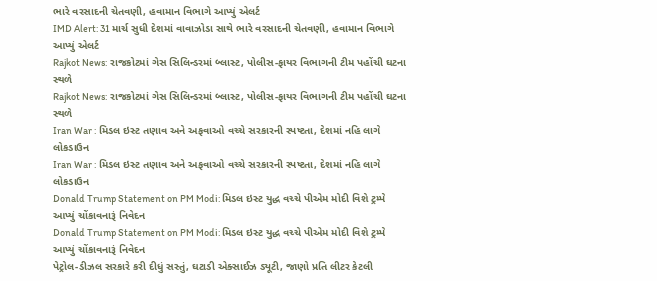ભારે વરસાદની ચેતવણી, હવામાન વિભાગે આપ્યું એલર્ટ
IMD Alert: 31 માર્ચ સુધી દેશમાં વાવાઝોડા સાથે ભારે વરસાદની ચેતવણી, હવામાન વિભાગે આપ્યું એલર્ટ
Rajkot News: રાજકોટમાં ગેસ સિલિન્ડરમાં બ્લાસ્ટ, પોલીસ-ફાયર વિભાગની ટીમ પહોંચી ઘટના સ્થળે
Rajkot News: રાજકોટમાં ગેસ સિલિન્ડરમાં બ્લાસ્ટ, પોલીસ-ફાયર વિભાગની ટીમ પહોંચી ઘટના સ્થળે
Iran War : મિડલ ઇસ્ટ તણાવ અને અફવાઓ વચ્ચે સરકારની સ્પષ્ટતા, દેશમાં નહિ લાગે લોકડાઉન
Iran War : મિડલ ઇસ્ટ તણાવ અને અફવાઓ વચ્ચે સરકારની સ્પષ્ટતા, દેશમાં નહિ લાગે લોકડાઉન
Donald Trump Statement on PM Modi: મિડલ ઇસ્ટ યુદ્ધ વચ્ચે પીએમ મોદી વિશે ટ્રમ્પે આપ્યું ચોંકાવનારૂં નિવેદન
Donald Trump Statement on PM Modi: મિડલ ઇસ્ટ યુદ્ધ વચ્ચે પીએમ મોદી વિશે ટ્રમ્પે આપ્યું ચોંકાવનારૂં નિવેદન
પેટ્રોલ-ડીઝલ સરકારે કરી દીધું સસ્તું, ઘટાડી એક્સાઈઝ ડ્યૂટી, જાણો પ્રતિ લીટર કેટલી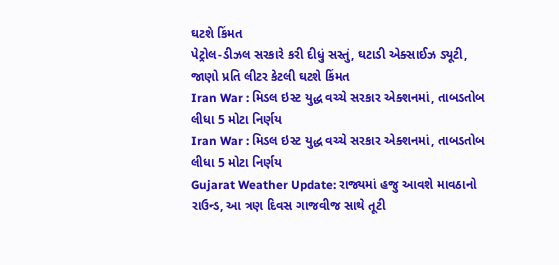ઘટશે કિંમત
પેટ્રોલ-ડીઝલ સરકારે કરી દીધું સસ્તું, ઘટાડી એક્સાઈઝ ડ્યૂટી, જાણો પ્રતિ લીટર કેટલી ઘટશે કિંમત
Iran War : મિડલ ઇસ્ટ યુદ્ધ વચ્ચે સરકાર એક્શનમાં, તાબડતોબ લીધા 5 મોટા નિર્ણય
Iran War : મિડલ ઇસ્ટ યુદ્ધ વચ્ચે સરકાર એક્શનમાં, તાબડતોબ લીધા 5 મોટા નિર્ણય
Gujarat Weather Update: રાજ્યમાં હજુ આવશે માવઠાનો રાઉન્ડ, આ ત્રણ દિવસ ગાજવીજ સાથે તૂટી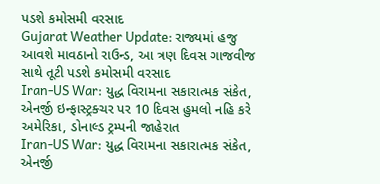પડશે કમોસમી વરસાદ
Gujarat Weather Update: રાજ્યમાં હજુ આવશે માવઠાનો રાઉન્ડ, આ ત્રણ દિવસ ગાજવીજ સાથે તૂટી પડશે કમોસમી વરસાદ
Iran-US War: યુદ્ધ વિરામના સકારાત્મક સંકેત, એનર્જી ઇન્ફાસ્ટ્રક્ચર પર 10 દિવસ હુમલો નહિ કરે અમેરિકા, ડોનાલ્ડ ટ્રમ્પની જાહેરાત
Iran-US War: યુદ્ધ વિરામના સકારાત્મક સંકેત, એનર્જી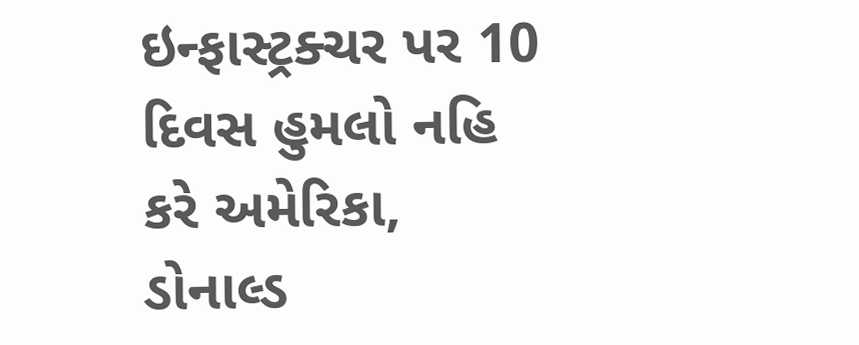ઇન્ફાસ્ટ્રક્ચર પર 10 દિવસ હુમલો નહિ કરે અમેરિકા, ડોનાલ્ડ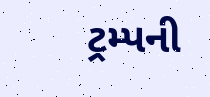ટ્રમ્પની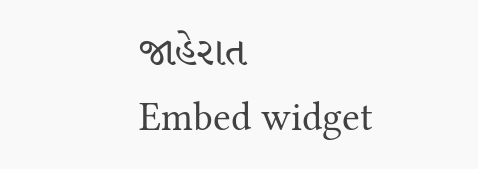જાહેરાત
Embed widget